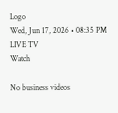Logo
Wed, Jun 17, 2026 • 08:35 PM
LIVE TV
Watch

No business videos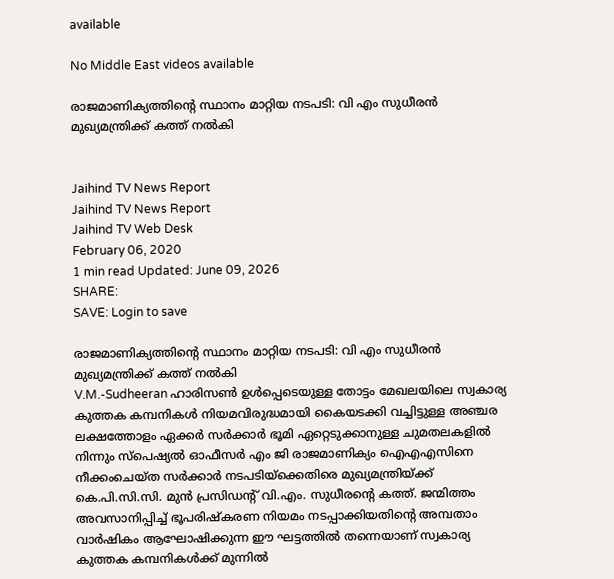available

No Middle East videos available

രാജമാണിക്യത്തിന്‍റെ സ്ഥാനം മാറ്റിയ നടപടി: വി എം സുധീരൻ മുഖ്യമന്ത്രിക്ക് കത്ത് നൽകി


Jaihind TV News Report
Jaihind TV News Report
Jaihind TV Web Desk
February 06, 2020
1 min read Updated: June 09, 2026
SHARE:
SAVE: Login to save

രാജമാണിക്യത്തിന്‍റെ സ്ഥാനം മാറ്റിയ നടപടി: വി എം സുധീരൻ മുഖ്യമന്ത്രിക്ക് കത്ത് നൽകി
V.M.-Sudheeran ഹാരിസൺ ഉൾപ്പെടെയുള്ള തോട്ടം മേഖലയിലെ സ്വകാര്യ കുത്തക കമ്പനികൾ നിയമവിരുദ്ധമായി കൈയടക്കി വച്ചിട്ടുള്ള അഞ്ചര ലക്ഷത്തോളം ഏക്കർ സർക്കാർ ഭൂമി ഏറ്റെടുക്കാനുള്ള ചുമതലകളിൽ നിന്നും സ്പെഷ്യൽ ഓഫീസർ എം ജി രാജമാണിക്യം ഐഎഎസിനെ നീക്കംചെയ്ത സർക്കാർ നടപടിയ്ക്കെതിരെ മുഖ്യമന്ത്രിയ്ക്ക് കെ.പി.സി.സി. മുന്‍ പ്രസിഡന്‍റ് വി.എം. സുധീരന്‍റെ കത്ത്. ജന്മിത്തം അവസാനിപ്പിച്ച് ഭൂപരിഷ്കരണ നിയമം നടപ്പാക്കിയതിന്‍റെ അമ്പതാം വാർഷികം ആഘോഷിക്കുന്ന ഈ ഘട്ടത്തിൽ തന്നെയാണ് സ്വകാര്യ കുത്തക കമ്പനികൾക്ക് മുന്നിൽ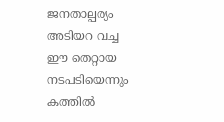ജനതാല്പര്യം അടിയറ വച്ച ഈ തെറ്റായ നടപടിയെന്നും കത്തില്‍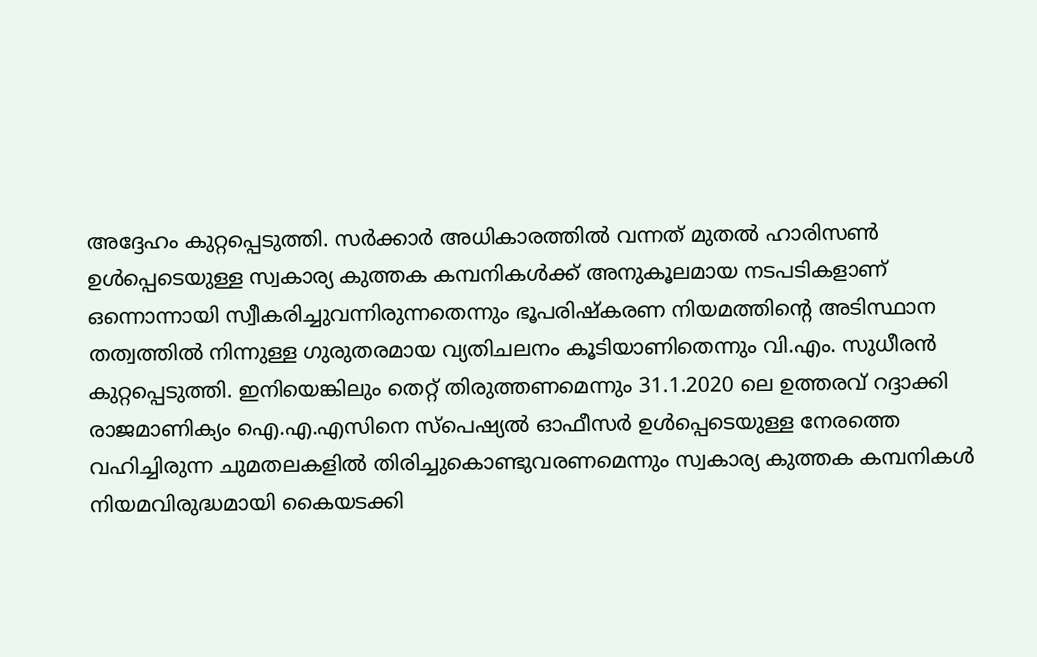അദ്ദേഹം കുറ്റപ്പെടുത്തി. സർക്കാർ അധികാരത്തിൽ വന്നത് മുതൽ ഹാരിസൺ ഉൾപ്പെടെയുള്ള സ്വകാര്യ കുത്തക കമ്പനികൾക്ക് അനുകൂലമായ നടപടികളാണ് ഒന്നൊന്നായി സ്വീകരിച്ചുവന്നിരുന്നതെന്നും ഭൂപരിഷ്കരണ നിയമത്തിന്‍റെ അടിസ്ഥാന തത്വത്തിൽ നിന്നുള്ള ഗുരുതരമായ വ്യതിചലനം കൂടിയാണിതെന്നും വി.എം. സുധീരന്‍ കുറ്റപ്പെടുത്തി. ഇനിയെങ്കിലും തെറ്റ് തിരുത്തണമെന്നും 31.1.2020 ലെ ഉത്തരവ് റദ്ദാക്കി രാജമാണിക്യം ഐ.എ.എസിനെ സ്പെഷ്യൽ ഓഫീസർ ഉൾപ്പെടെയുള്ള നേരത്തെ വഹിച്ചിരുന്ന ചുമതലകളിൽ തിരിച്ചുകൊണ്ടുവരണമെന്നും സ്വകാര്യ കുത്തക കമ്പനികൾ നിയമവിരുദ്ധമായി കൈയടക്കി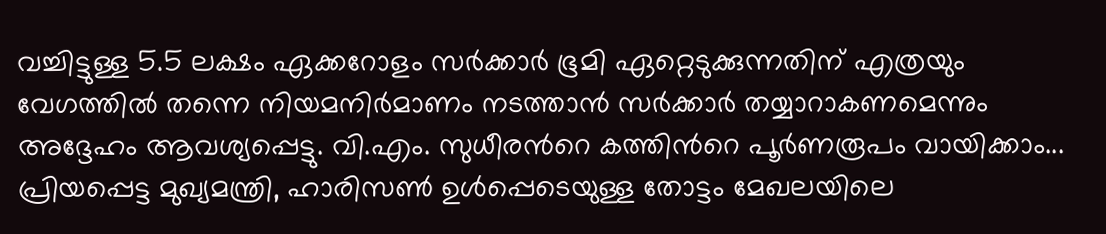വച്ചിട്ടുള്ള 5.5 ലക്ഷം ഏക്കറോളം സർക്കാർ ഭൂമി ഏറ്റെടുക്കുന്നതിന് എത്രയും വേഗത്തിൽ തന്നെ നിയമനിർമാണം നടത്താൻ സർക്കാർ തയ്യാറാകണമെന്നും അദ്ദേഹം ആവശ്യപ്പെട്ടു. വി.എം. സുധീരന്‍റെ കത്തിന്‍റെ പൂർണരൂപം വായിക്കാം...
പ്രിയപ്പെട്ട മുഖ്യമന്ത്രി, ഹാരിസൺ ഉൾപ്പെടെയുള്ള തോട്ടം മേഖലയിലെ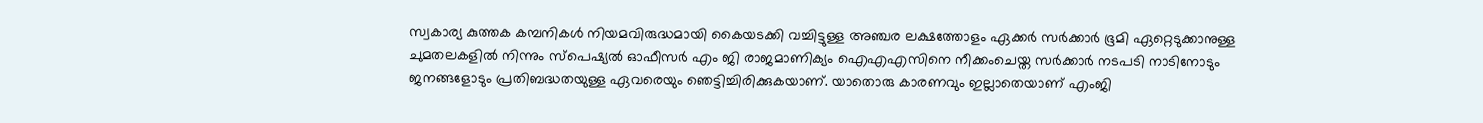സ്വകാര്യ കുത്തക കമ്പനികൾ നിയമവിരുദ്ധമായി കൈയടക്കി വച്ചിട്ടുള്ള അഞ്ചര ലക്ഷത്തോളം ഏക്കർ സർക്കാർ ഭൂമി ഏറ്റെടുക്കാനുള്ള ചുമതലകളിൽ നിന്നും സ്പെഷ്യൽ ഓഫീസർ എം ജി രാജമാണിക്യം ഐഎഎസിനെ നീക്കംചെയ്ത സർക്കാർ നടപടി നാടിനോടും ജനങ്ങളോടും പ്രതിബദ്ധതയുള്ള ഏവരെയും ഞെട്ടിച്ചിരിക്കുകയാണ്. യാതൊരു കാരണവും ഇല്ലാതെയാണ് എംജി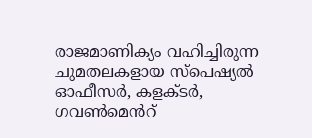രാജമാണിക്യം വഹിച്ചിരുന്ന ചുമതലകളായ സ്പെഷ്യൽ ഓഫീസർ, കളക്ടർ, ഗവൺമെൻറ്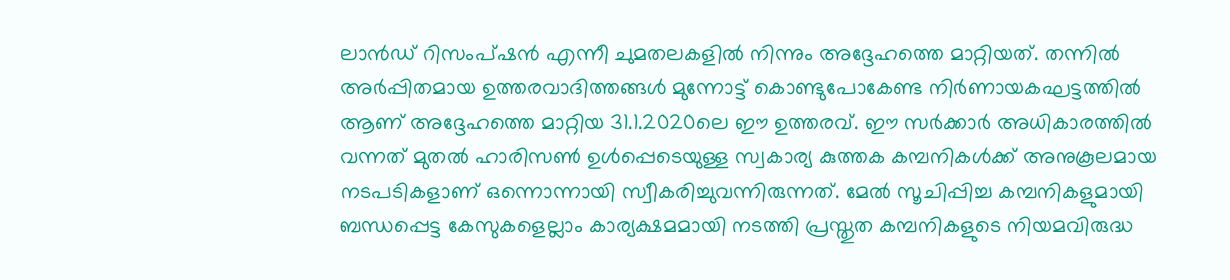ലാൻഡ് റിസംപ്ഷൻ എന്നീ ചുമതലകളിൽ നിന്നും അദ്ദേഹത്തെ മാറ്റിയത്. തന്നിൽ അർപ്പിതമായ ഉത്തരവാദിത്തങ്ങൾ മുന്നോട്ട് കൊണ്ടുപോകേണ്ട നിർണായകഘട്ടത്തിൽ ആണ് അദ്ദേഹത്തെ മാറ്റിയ 31.1.2020ലെ ഈ ഉത്തരവ്. ഈ സർക്കാർ അധികാരത്തിൽ വന്നത് മുതൽ ഹാരിസൺ ഉൾപ്പെടെയുള്ള സ്വകാര്യ കുത്തക കമ്പനികൾക്ക് അനുകൂലമായ നടപടികളാണ് ഒന്നൊന്നായി സ്വീകരിച്ചുവന്നിരുന്നത്. മേൽ സൂചിപ്പിച്ച കമ്പനികളുമായി ബന്ധപ്പെട്ട കേസുകളെല്ലാം കാര്യക്ഷമമായി നടത്തി പ്രസ്തുത കമ്പനികളുടെ നിയമവിരുദ്ധ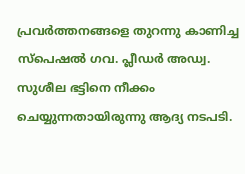പ്രവർത്തനങ്ങളെ തുറന്നു കാണിച്ച സ്പെഷൽ ഗവ. പ്ലീഡർ അഡ്വ. സുശീല ഭട്ടിനെ നീക്കം ചെയ്യുന്നതായിരുന്നു ആദ്യ നടപടി.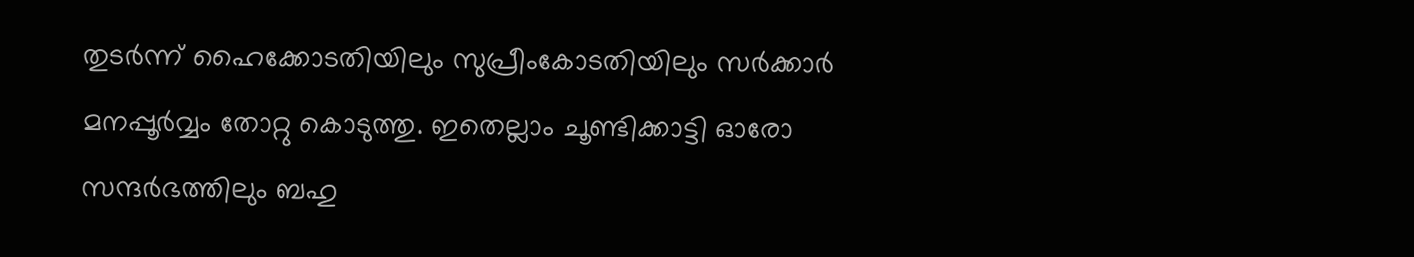തുടർന്ന് ഹൈക്കോടതിയിലും സുപ്രീംകോടതിയിലും സർക്കാർ മനപ്പൂർവ്വം തോറ്റു കൊടുത്തു. ഇതെല്ലാം ചൂണ്ടിക്കാട്ടി ഓരോ സന്ദർഭത്തിലും ബഹു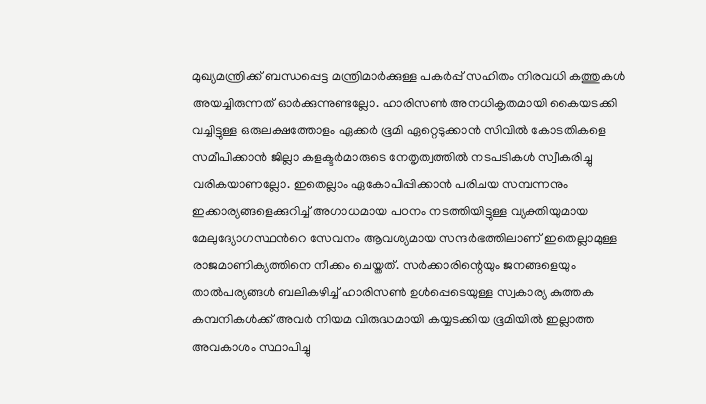മുഖ്യമന്ത്രിക്ക് ബന്ധപ്പെട്ട മന്ത്രിമാർക്കുള്ള പകർപ്പ് സഹിതം നിരവധി കത്തുകൾ അയച്ചിരുന്നത് ഓർക്കുന്നുണ്ടല്ലോ. ഹാരിസൺ അനധികൃതമായി കൈയടക്കി വച്ചിട്ടുള്ള ഒരുലക്ഷത്തോളം ഏക്കർ ഭൂമി ഏറ്റെടുക്കാൻ സിവിൽ കോടതികളെ സമീപിക്കാൻ ജില്ലാ കളക്ടർമാരുടെ നേതൃത്വത്തിൽ നടപടികൾ സ്വീകരിച്ചു വരികയാണല്ലോ. ഇതെല്ലാം ഏകോപിപ്പിക്കാൻ പരിചയ സമ്പന്നനും ഇക്കാര്യങ്ങളെക്കുറിച്ച് അഗാധമായ പഠനം നടത്തിയിട്ടുള്ള വ്യക്തിയുമായ മേലുദ്യോഗസ്ഥൻറെ സേവനം ആവശ്യമായ സന്ദർഭത്തിലാണ് ഇതെല്ലാമുള്ള രാജമാണിക്യത്തിനെ നീക്കം ചെയ്തത്. സർക്കാരിന്റെയും ജനങ്ങളെയും താൽപര്യങ്ങൾ ബലികഴിച്ച് ഹാരിസൺ ഉൾപ്പെടെയുള്ള സ്വകാര്യ കുത്തക കമ്പനികൾക്ക് അവർ നിയമ വിരുദ്ധമായി കയ്യടക്കിയ ഭൂമിയിൽ ഇല്ലാത്ത അവകാശം സ്ഥാപിച്ചു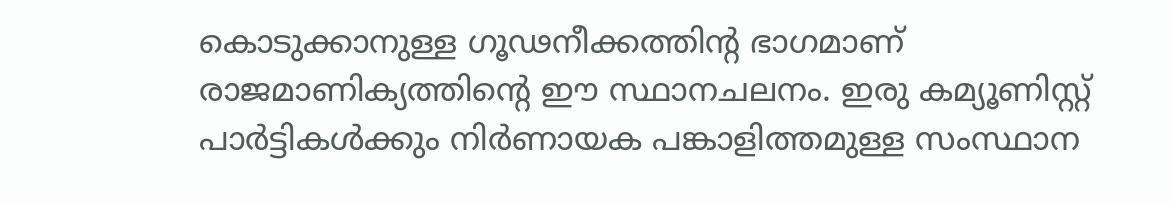കൊടുക്കാനുള്ള ഗൂഢനീക്കത്തിന്റ ഭാഗമാണ് രാജമാണിക്യത്തിൻ്റെ ഈ സ്ഥാനചലനം. ഇരു കമ്യൂണിസ്റ്റ് പാർട്ടികൾക്കും നിർണായക പങ്കാളിത്തമുള്ള സംസ്ഥാന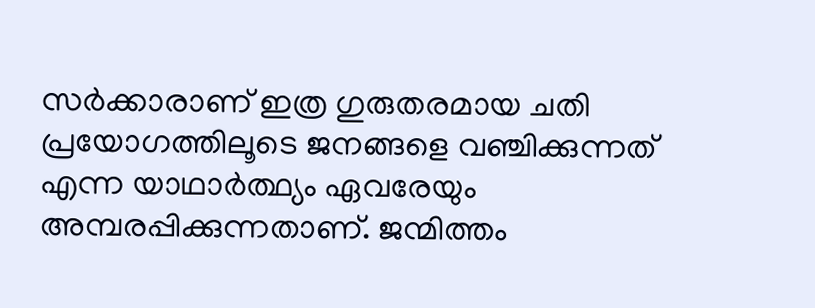സർക്കാരാണ് ഇത്ര ഗുരുതരമായ ചതി പ്രയോഗത്തിലൂടെ ജനങ്ങളെ വഞ്ചിക്കുന്നത് എന്ന യാഥാർത്ഥ്യം ഏവരേയും അമ്പരപ്പിക്കുന്നതാണ്. ജന്മിത്തം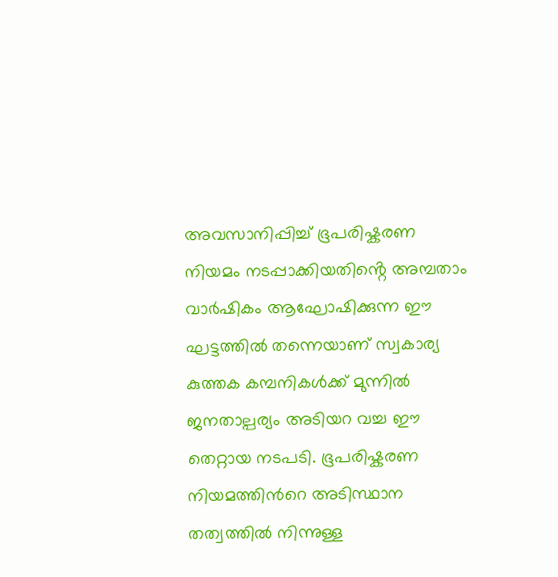അവസാനിപ്പിച്ച് ഭൂപരിഷ്കരണ നിയമം നടപ്പാക്കിയതിൻ്റെ അമ്പതാം വാർഷികം ആഘോഷിക്കുന്ന ഈ ഘട്ടത്തിൽ തന്നെയാണ് സ്വകാര്യ കുത്തക കമ്പനികൾക്ക് മുന്നിൽ ജനതാല്പര്യം അടിയറ വച്ച ഈ തെറ്റായ നടപടി. ഭൂപരിഷ്കരണ നിയമത്തിൻറെ അടിസ്ഥാന തത്വത്തിൽ നിന്നുള്ള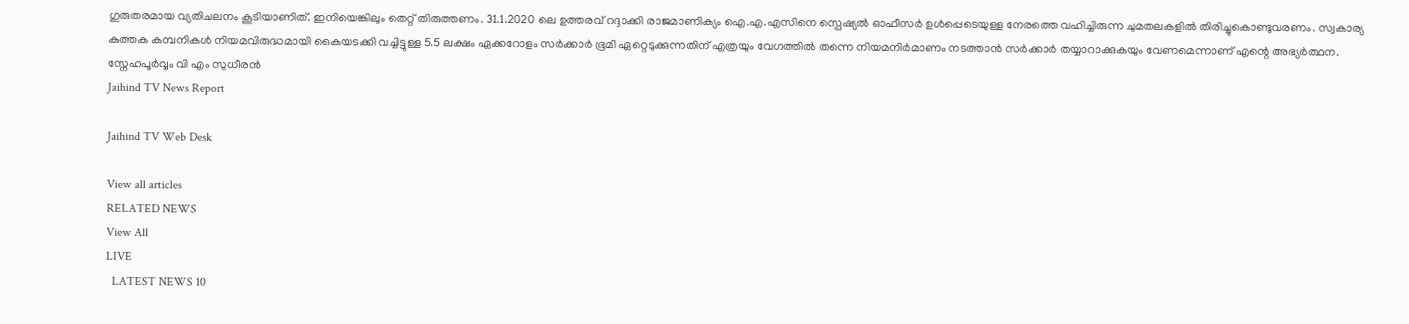ഗുരുതരമായ വ്യതിചലനം കൂടിയാണിത്. ഇനിയെങ്കിലും തെറ്റ് തിരുത്തണം. 31.1.2020 ലെ ഉത്തരവ് റദ്ദാക്കി രാജമാണിക്യം ഐ.എ.എസിനെ സ്പെഷ്യൽ ഓഫീസർ ഉൾപ്പെടെയുള്ള നേരത്തെ വഹിച്ചിരുന്ന ചുമതലകളിൽ തിരിച്ചുകൊണ്ടുവരണം. സ്വകാര്യ കുത്തക കമ്പനികൾ നിയമവിരുദ്ധമായി കൈയടക്കി വച്ചിട്ടുള്ള 5.5 ലക്ഷം ഏക്കറോളം സർക്കാർ ഭൂമി ഏറ്റെടുക്കുന്നതിന് എത്രയും വേഗത്തിൽ തന്നെ നിയമനിർമാണം നടത്താൻ സർക്കാർ തയ്യാറാക്കുകയും വേണമെന്നാണ് എന്റെ അഭ്യർത്ഥന. സ്നേഹപൂർവ്വം വി എം സുധീരൻ
Jaihind TV News Report

Jaihind TV Web Desk

View all articles
RELATED NEWS
View All
LIVE
  LATEST NEWS 10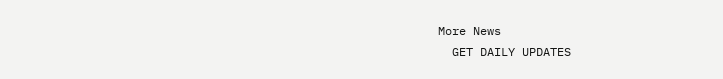More News
  GET DAILY UPDATES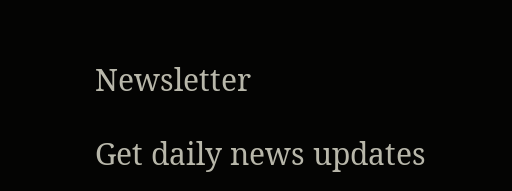Newsletter

Get daily news updates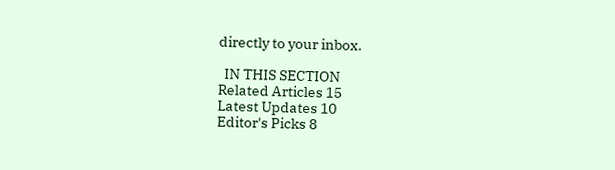directly to your inbox.

  IN THIS SECTION
Related Articles 15
Latest Updates 10
Editor's Picks 8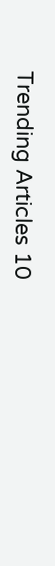Trending Articles 10